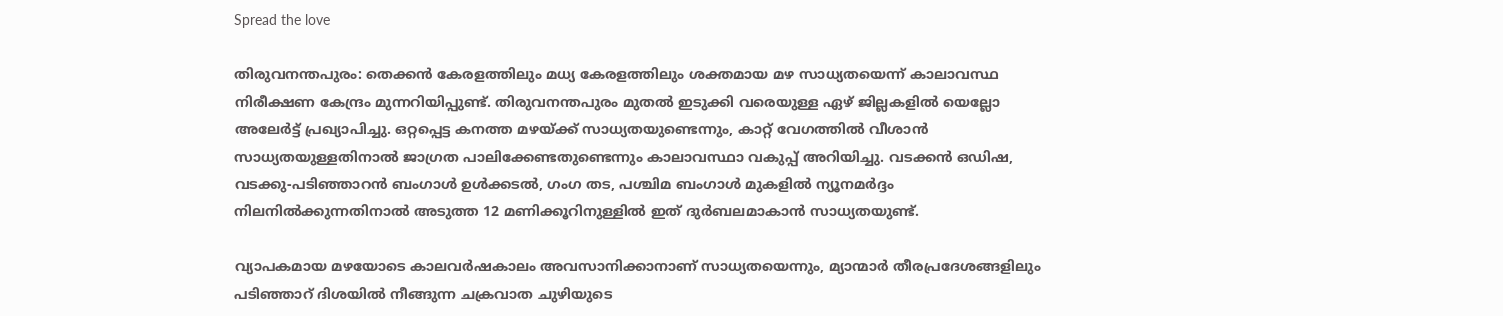Spread the love

തിരുവനന്തപുരം: തെക്കൻ കേരളത്തിലും മധ്യ കേരളത്തിലും ശക്തമായ മഴ സാധ്യതയെന്ന് കാലാവസ്ഥ നിരീക്ഷണ കേന്ദ്രം മുന്നറിയിപ്പുണ്ട്. തിരുവനന്തപുരം മുതൽ ഇടുക്കി വരെയുള്ള ഏഴ് ജില്ലകളിൽ യെല്ലോ അലേർട്ട് പ്രഖ്യാപിച്ചു. ഒറ്റപ്പെട്ട കനത്ത മഴയ്ക്ക് സാധ്യതയുണ്ടെന്നും, കാറ്റ് വേഗത്തിൽ വീശാൻ സാധ്യതയുള്ളതിനാൽ ജാഗ്രത പാലിക്കേണ്ടതുണ്ടെന്നും കാലാവസ്ഥാ വകുപ്പ് അറിയിച്ചു. വടക്കൻ ഒഡിഷ, വടക്കു-പടിഞ്ഞാറൻ ബംഗാൾ ഉൾക്കടൽ, ഗംഗ തട, പശ്ചിമ ബംഗാൾ മുകളിൽ ന്യൂനമർദ്ദം നിലനിൽക്കുന്നതിനാൽ അടുത്ത 12 മണിക്കൂറിനുള്ളിൽ ഇത് ദുർബലമാകാൻ സാധ്യതയുണ്ട്.

വ്യാപകമായ മഴയോടെ കാലവർഷകാലം അവസാനിക്കാനാണ് സാധ്യതയെന്നും, മ്യാന്മാർ തീരപ്രദേശങ്ങളിലും പടിഞ്ഞാറ് ദിശയിൽ നീങ്ങുന്ന ചക്രവാത ചുഴിയുടെ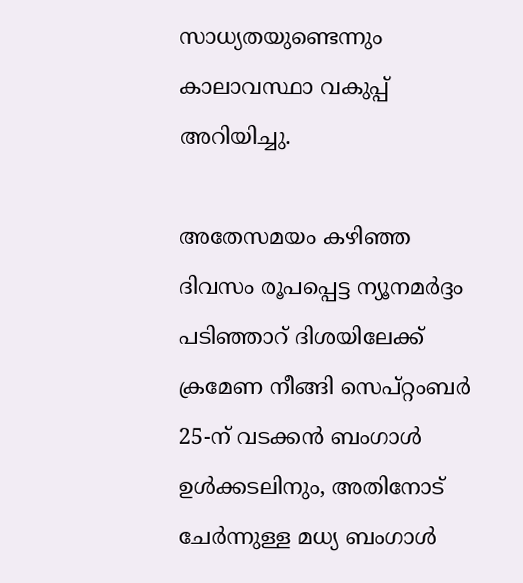സാധ്യതയുണ്ടെന്നും കാലാവസ്ഥാ വകുപ്പ് അറിയിച്ചു.

അതേസമയം കഴിഞ്ഞ ദിവസം രൂപപ്പെട്ട ന്യൂനമർദ്ദം പടിഞ്ഞാറ് ദിശയിലേക്ക് ക്രമേണ നീങ്ങി സെപ്റ്റംബർ 25-ന് വടക്കൻ ബംഗാൾ ഉൾക്കടലിനും, അതിനോട് ചേർന്നുള്ള മധ്യ ബംഗാൾ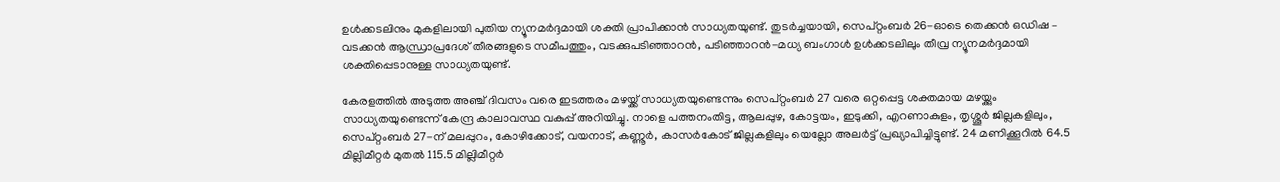ഉൾക്കടലിനും മുകളിലായി പുതിയ ന്യൂനമർദ്ദമായി ശക്തി പ്രാപിക്കാൻ സാധ്യതയുണ്ട്. തുടർച്ചയായി, സെപ്റ്റംബർ 26-ഓടെ തെക്കൻ ഒഡിഷ – വടക്കൻ ആന്ധ്രാപ്രദേശ് തീരങ്ങളുടെ സമീപത്തും, വടക്കുപടിഞ്ഞാറൻ, പടിഞ്ഞാറൻ-മധ്യ ബംഗാൾ ഉൾക്കടലിലും തീവ്ര ന്യൂനമർദ്ദമായി ശക്തിപ്പെടാനുള്ള സാധ്യതയുണ്ട്.

കേരളത്തിൽ അടുത്ത അഞ്ച് ദിവസം വരെ ഇടത്തരം മഴയ്ക്ക് സാധ്യതയുണ്ടെന്നും സെപ്റ്റംബർ 27 വരെ ഒറ്റപ്പെട്ട ശക്തമായ മഴയ്ക്കും സാധ്യതയുണ്ടെന്ന് കേന്ദ്ര കാലാവസ്ഥ വകുപ്പ് അറിയിച്ചു. നാളെ പത്തനംതിട്ട, ആലപ്പുഴ, കോട്ടയം, ഇടുക്കി, എറണാകുളം, തൃശ്ശൂർ ജില്ലകളിലും, സെപ്റ്റംബർ 27-ന് മലപ്പുറം, കോഴിക്കോട്, വയനാട്, കണ്ണൂർ, കാസർകോട് ജില്ലകളിലും യെല്ലോ അലർട്ട് പ്രഖ്യാപിച്ചിട്ടുണ്ട്. 24 മണിക്കൂറിൽ 64.5 മില്ലിമീറ്റർ മുതൽ 115.5 മില്ലിമീറ്റർ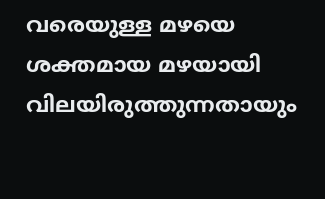വരെയുള്ള മഴയെ ശക്തമായ മഴയായി വിലയിരുത്തുന്നതായും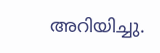അറിയിച്ചു.